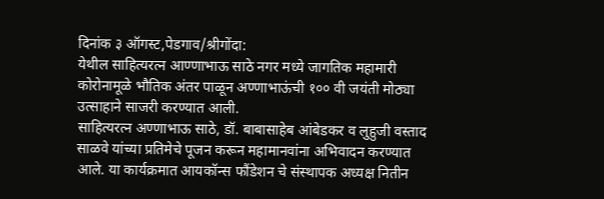दिनांक ३ ऑगस्ट,पेडगाव/श्रीगोंदा:
येथील साहित्यरत्न आण्णाभाऊ साठे नगर मध्ये जागतिक महामारी कोरोनामूळे भौतिक अंतर पाळून अण्णाभाऊंची १०० वी जयंती मोठ्या उत्साहाने साजरी करण्यात आली.
साहित्यरत्न अण्णाभाऊ साठे, डॉ. बाबासाहेब आंबेडकर व लुहुजी वस्ताद साळवे यांच्या प्रतिमेचे पूजन करून महामानवांना अभिवादन करण्यात आले. या कार्यक्रमात आयकॉन्स फौंडेशन चे संस्थापक अध्यक्ष नितीन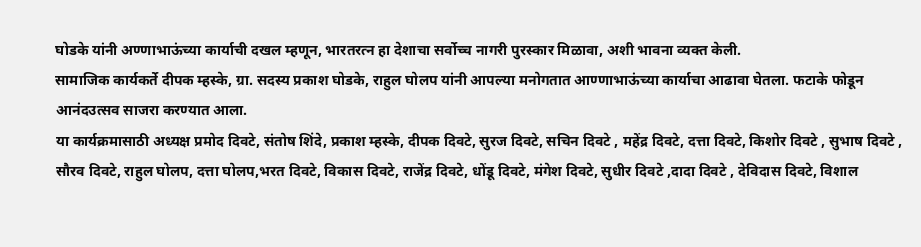घोडके यांनी अण्णाभाऊंच्या कार्याची दखल म्हणून, भारतरत्न हा देशाचा सर्वोच्च नागरी पुरस्कार मिळावा, अशी भावना व्यक्त केली.
सामाजिक कार्यकर्ते दीपक म्हस्के, ग्रा. सदस्य प्रकाश घोडके, राहुल घोलप यांनी आपल्या मनोगतात आण्णाभाऊंच्या कार्याचा आढावा घेतला. फटाके फोडून आनंदउत्सव साजरा करण्यात आला.
या कार्यक्रमासाठी अध्यक्ष प्रमोद दिवटे, संतोष शिंदे, प्रकाश म्हस्के, दीपक दिवटे, सुरज दिवटे, सचिन दिवटे , महेंद्र दिवटे, दत्ता दिवटे, किशोर दिवटे , सुभाष दिवटे , सौरव दिवटे, राहुल घोलप, दत्ता घोलप,भरत दिवटे, विकास दिवटे, राजेंद्र दिवटे, धोंडू दिवटे, मंगेश दिवटे, सुधीर दिवटे ,दादा दिवटे , देविदास दिवटे, विशाल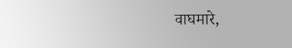वाघमारे,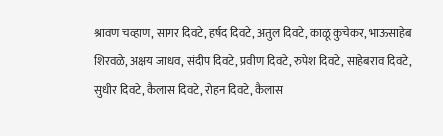श्रावण चव्हाण, सागर दिवटे, हर्षद दिवटे, अतुल दिवटे, काळू कुचेकर, भाऊसाहेब शिरवळे, अक्षय जाधव, संदीप दिवटे, प्रवीण दिवटे, रुपेश दिवटे, साहेबराव दिवटे, सुधीर दिवटे, कैलास दिवटे, रोहन दिवटे, कैलास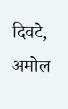दिवटे, अमोल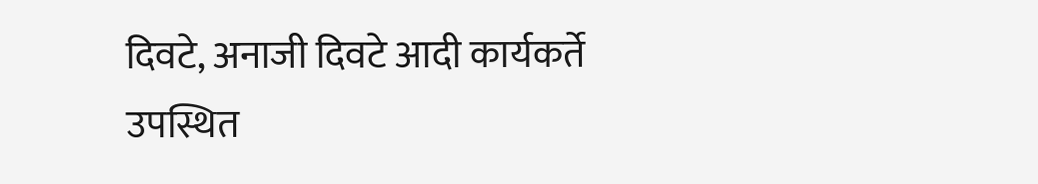दिवटे, अनाजी दिवटे आदी कार्यकर्ते उपस्थित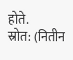होते.
स्रोत: (नितीन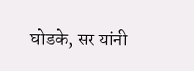घोडके, सर यांनी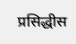प्रसिद्धीस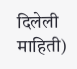दिलेली माहिती)